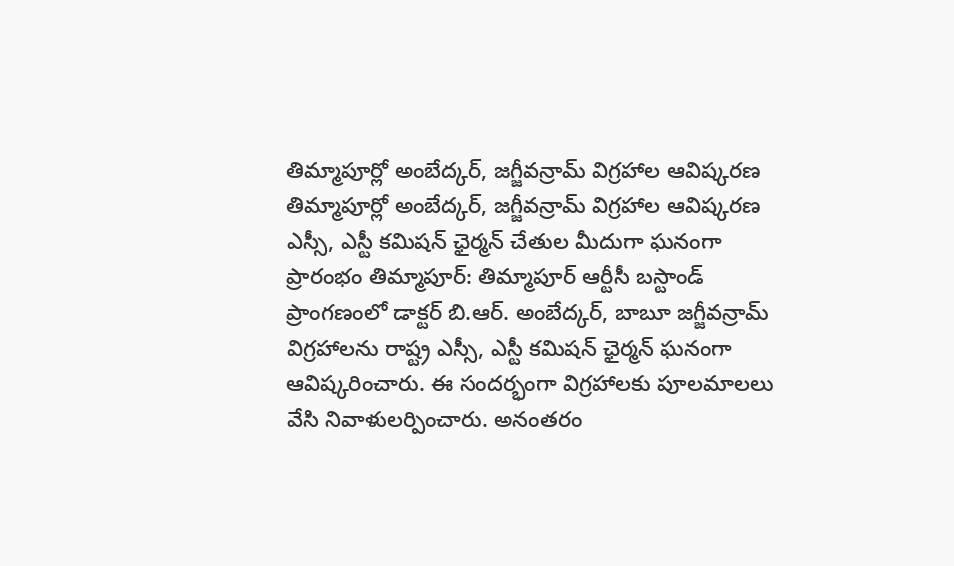తిమ్మాపూర్లో అంబేద్కర్, జగ్జీవన్రామ్ విగ్రహాల ఆవిష్కరణ
తిమ్మాపూర్లో అంబేద్కర్, జగ్జీవన్రామ్ విగ్రహాల ఆవిష్కరణ ఎస్సీ, ఎస్టీ కమిషన్ ఛైర్మన్ చేతుల మీదుగా ఘనంగా ప్రారంభం తిమ్మాపూర్: తిమ్మాపూర్ ఆర్టీసీ బస్టాండ్ ప్రాంగణంలో డాక్టర్ బి.ఆర్. అంబేద్కర్, బాబూ జగ్జీవన్రామ్ విగ్రహాలను రాష్ట్ర ఎస్సీ, ఎస్టీ కమిషన్ ఛైర్మన్ ఘనంగా ఆవిష్కరించారు. ఈ సందర్భంగా విగ్రహాలకు పూలమాలలు వేసి నివాళులర్పించారు. అనంతరం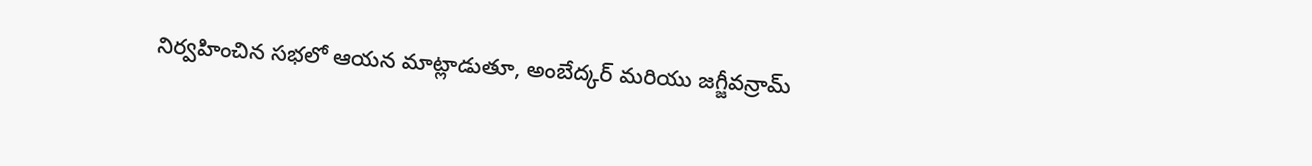నిర్వహించిన సభలో ఆయన మాట్లాడుతూ, అంబేద్కర్ మరియు జగ్జీవన్రామ్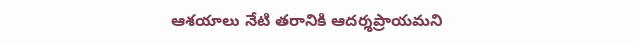ఆశయాలు నేటి తరానికి ఆదర్శప్రాయమని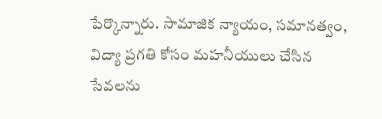పేర్కొన్నారు. సామాజిక న్యాయం, సమానత్వం, విద్యా ప్రగతి కోసం మహనీయులు చేసిన సేవలను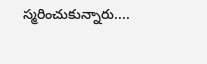స్మరించుకున్నారు....